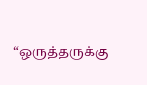“ஒருத்தருக்கு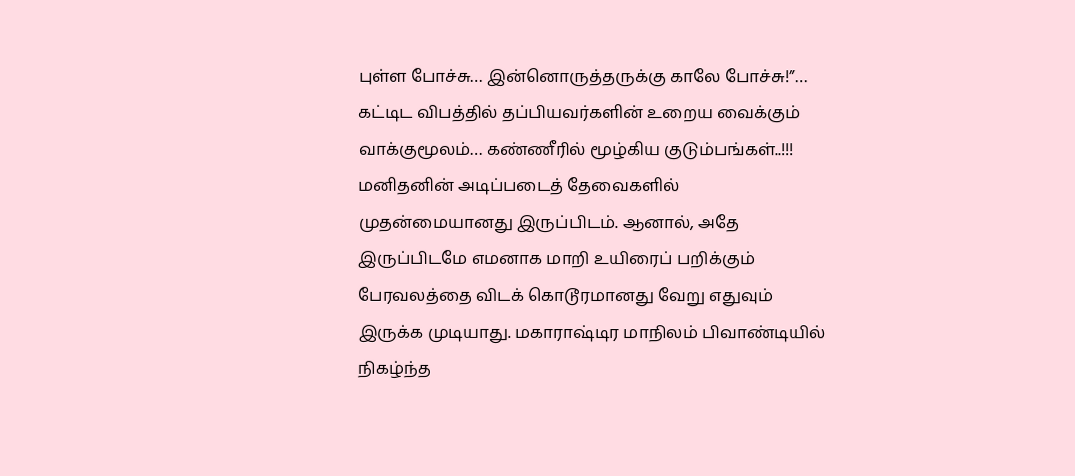புள்ள போச்சு… இன்னொருத்தருக்கு காலே போச்சு!”… கட்டிட விபத்தில் தப்பியவர்களின் உறைய வைக்கும் வாக்குமூலம்… கண்ணீரில் மூழ்கிய குடும்பங்கள்..!!!
மனிதனின் அடிப்படைத் தேவைகளில் முதன்மையானது இருப்பிடம். ஆனால், அதே இருப்பிடமே எமனாக மாறி உயிரைப் பறிக்கும் பேரவலத்தை விடக் கொடூரமானது வேறு எதுவும் இருக்க முடியாது. மகாராஷ்டிர மாநிலம் பிவாண்டியில் நிகழ்ந்த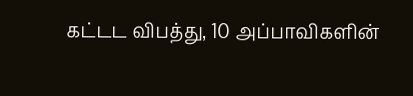கட்டட விபத்து, 10 அப்பாவிகளின்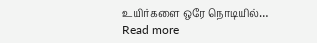உயிர்களை ஒரே நொடியில்…
Read more